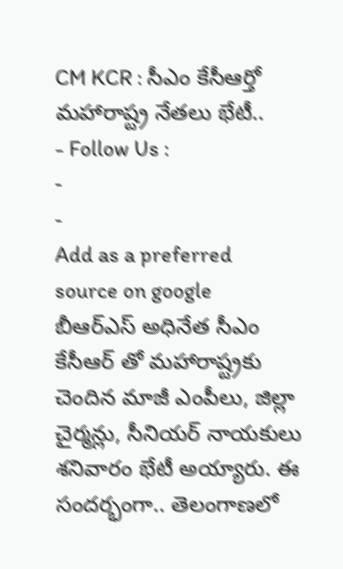CM KCR : సీఎం కేసీఆర్తో మహారాష్ట్ర నేతలు భేటీ..
- Follow Us :
-
-
Add as a preferred
source on google
బీఆర్ఎస్ అధినేత సీఎం కేసీఆర్ తో మహారాష్ట్రకు చెందిన మాజీ ఎంపీలు, జిల్లా చైర్మన్లు, సీనియర్ నాయకులు శనివారం భేటీ అయ్యారు. ఈ సందర్భంగా.. తెలంగాణలో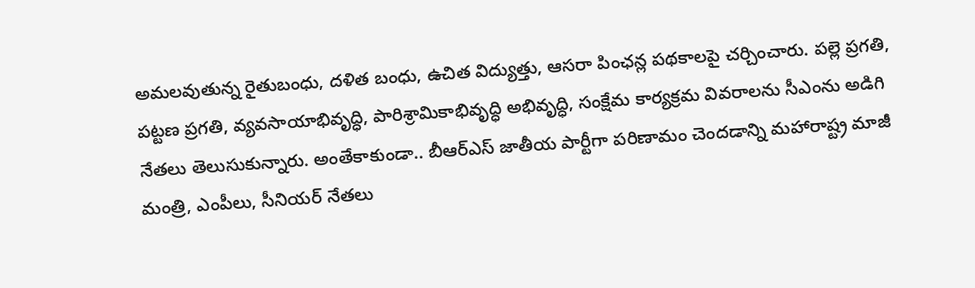అమలవుతున్న రైతుబంధు, దళిత బంధు, ఉచిత విద్యుత్తు, ఆసరా పింఛన్ల పథకాలపై చర్చించారు. పల్లె ప్రగతి, పట్టణ ప్రగతి, వ్యవసాయాభివృద్ధి, పారిశ్రామికాభివృద్ధి అభివృద్ధి, సంక్షేమ కార్యక్రమ వివరాలను సీఎంను అడిగి నేతలు తెలుసుకున్నారు. అంతేకాకుండా.. బీఆర్ఎస్ జాతీయ పార్టీగా పరిణామం చెందడాన్ని మహారాష్ట్ర మాజీ మంత్రి, ఎంపీలు, సీనియర్ నేతలు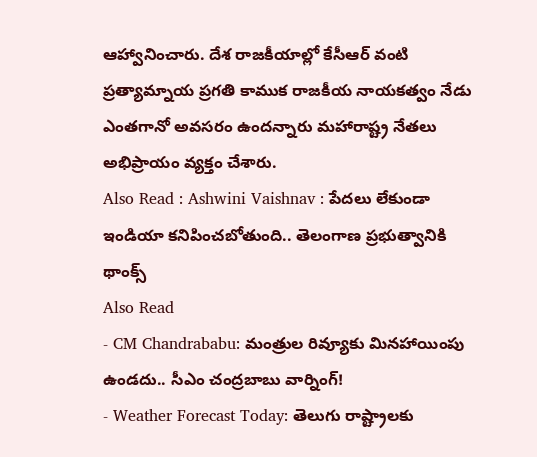ఆహ్వానించారు. దేశ రాజకీయాల్లో కేసీఆర్ వంటి ప్రత్యామ్నాయ ప్రగతి కాముక రాజకీయ నాయకత్వం నేడు ఎంతగానో అవసరం ఉందన్నారు మహారాష్ట్ర నేతలు అభిప్రాయం వ్యక్తం చేశారు.
Also Read : Ashwini Vaishnav : పేదలు లేకుండా ఇండియా కనిపించబోతుంది.. తెలంగాణ ప్రభుత్వానికి థాంక్స్
Also Read
- CM Chandrababu: మంత్రుల రివ్యూకు మినహాయింపు ఉండదు.. సీఎం చంద్రబాబు వార్నింగ్!
- Weather Forecast Today: తెలుగు రాష్ట్రాలకు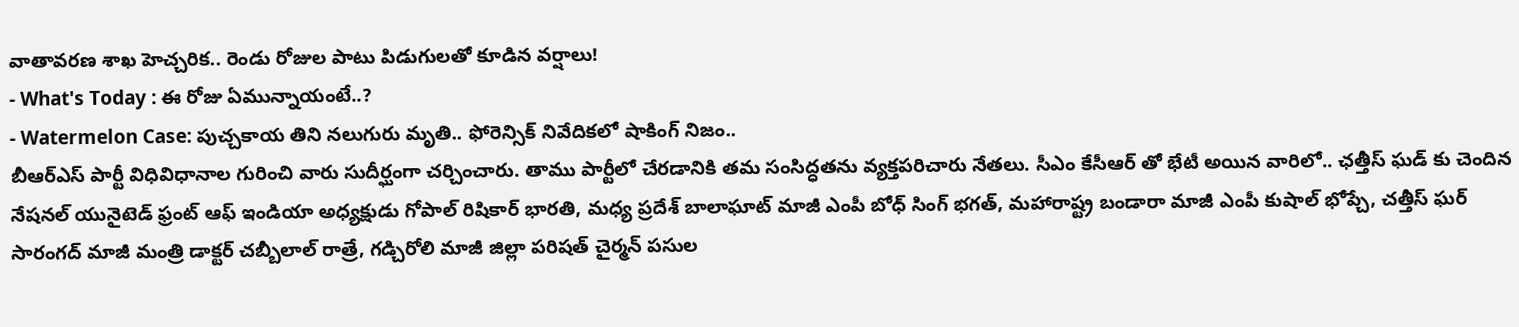వాతావరణ శాఖ హెచ్చరిక.. రెండు రోజుల పాటు పిడుగులతో కూడిన వర్షాలు!
- What's Today : ఈ రోజు ఏమున్నాయంటే..?
- Watermelon Case: పుచ్చకాయ తిని నలుగురు మృతి.. ఫోరెన్సిక్ నివేదికలో షాకింగ్ నిజం..
బీఆర్ఎస్ పార్టీ విధివిధానాల గురించి వారు సుదీర్ఘంగా చర్చించారు. తాము పార్టీలో చేరడానికి తమ సంసిద్ధతను వ్యక్తపరిచారు నేతలు. సీఎం కేసీఆర్ తో భేటీ అయిన వారిలో.. ఛత్తీస్ ఘడ్ కు చెందిన నేషనల్ యునైటెడ్ ఫ్రంట్ ఆఫ్ ఇండియా అధ్యక్షుడు గోపాల్ రిషికార్ భారతి, మధ్య ప్రదేశ్ బాలాఘాట్ మాజీ ఎంపీ బోధ్ సింగ్ భగత్, మహారాష్ట్ర బండారా మాజీ ఎంపీ కుషాల్ భోప్చే, చత్తీస్ ఘర్ సారంగద్ మాజీ మంత్రి డాక్టర్ చబ్బీలాల్ రాత్రే, గడ్చిరోలి మాజీ జిల్లా పరిషత్ చైర్మన్ పసుల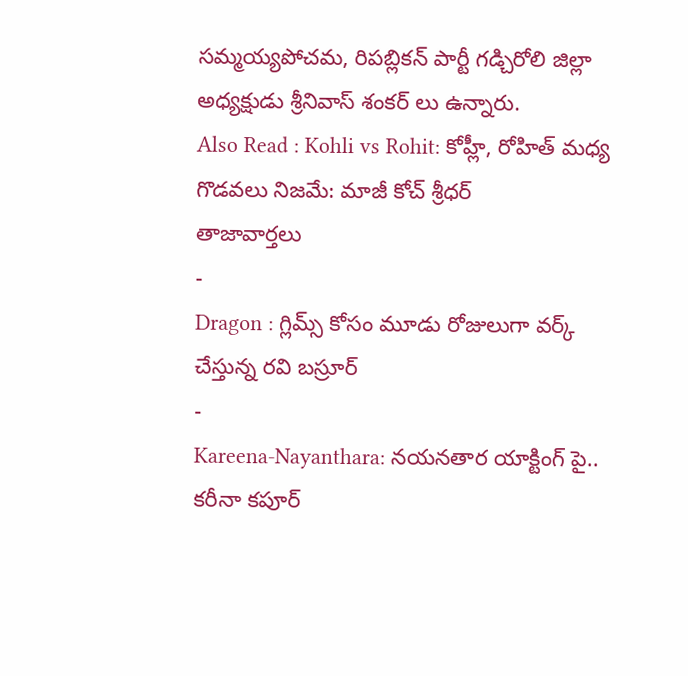సమ్మయ్యపోచమ, రిపబ్లికన్ పార్టీ గడ్చిరోలి జిల్లా అధ్యక్షుడు శ్రీనివాస్ శంకర్ లు ఉన్నారు.
Also Read : Kohli vs Rohit: కోహ్లీ, రోహిత్ మధ్య గొడవలు నిజమే: మాజీ కోచ్ శ్రీధర్
తాజావార్తలు
-
Dragon : గ్లిమ్స్ కోసం మూడు రోజులుగా వర్క్ చేస్తున్న రవి బస్రూర్
-
Kareena-Nayanthara: నయనతార యాక్టింగ్ పై.. కరీనా కపూర్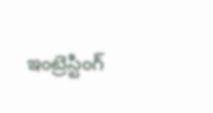ఇంట్రెస్టింగ్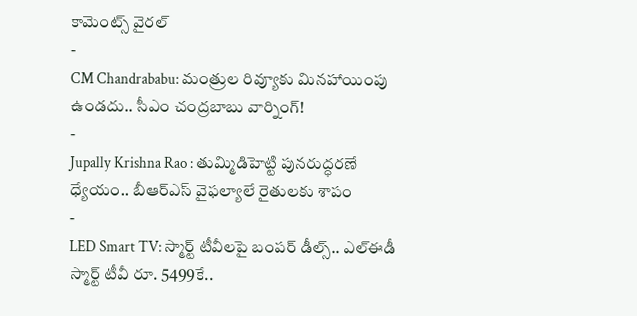కామెంట్స్ వైరల్
-
CM Chandrababu: మంత్రుల రివ్యూకు మినహాయింపు ఉండదు.. సీఎం చంద్రబాబు వార్నింగ్!
-
Jupally Krishna Rao : తుమ్మిడిహెట్టి పునరుద్ధరణే ధ్యేయం.. బీఆర్ఎస్ వైఫల్యాలే రైతులకు శాపం
-
LED Smart TV: స్మార్ట్ టీవీలపై బంపర్ డీల్స్.. ఎల్ఈడీ స్మార్ట్ టీవీ రూ. 5499కే..